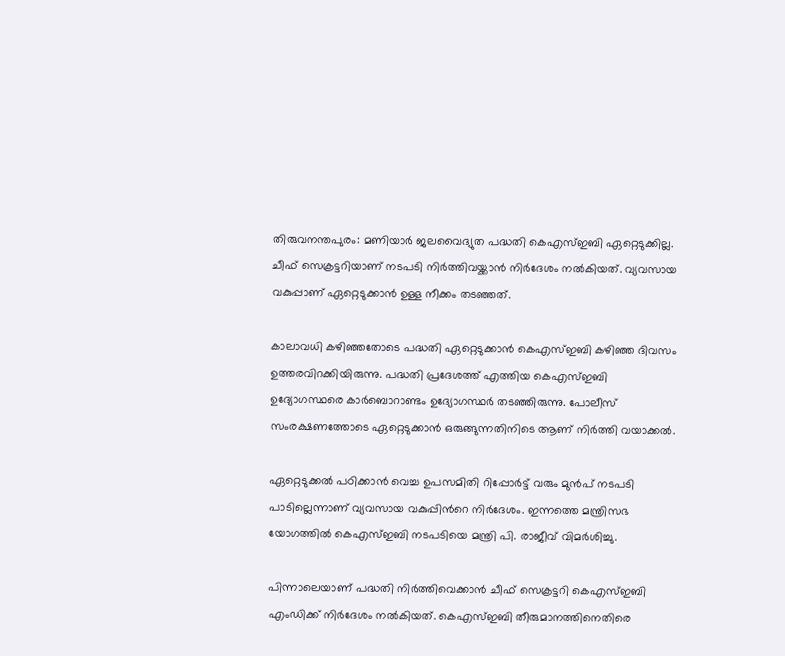തിരുവനന്തപുരം: മണിയാർ ജലവൈദ്യുത പദ്ധതി കെഎസ്ഇബി ഏറ്റെടുക്കില്ല. ചീഫ് സെക്രട്ടറിയാണ് നടപടി നിർത്തിവയ്ക്കാൻ നിർദേശം നൽകിയത്. വ്യവസായ വകുപ്പാണ് ഏറ്റെടുക്കാൻ ഉള്ള നീക്കം തടഞ്ഞത്.

കാലാവധി കഴിഞ്ഞതോടെ പദ്ധതി ഏറ്റെടുക്കാൻ കെഎസ്ഇബി കഴിഞ്ഞ ദിവസം ഉത്തരവിറക്കിയിരുന്നു. പദ്ധതി പ്രദേശത്ത് എത്തിയ കെഎസ്ഇബി ഉദ്യോഗസ്ഥരെ കാർബൊറാണ്ടം ഉദ്യോഗസ്ഥർ തടഞ്ഞിരുന്നു. പോലീസ് സംരക്ഷണത്തോടെ ഏറ്റെടുക്കാൻ ഒരുങ്ങുന്നതിനിടെ ആണ് നിർത്തി വയാക്കൽ.

ഏറ്റെടുക്കൽ പഠിക്കാൻ വെച്ച ഉപസമിതി റിപ്പോർട്ട് വരും മുൻപ് നടപടി പാടില്ലെന്നാണ് വ്യവസായ വകുപ്പിന്‍റെ നിർദേശം. ഇന്നത്തെ മന്ത്രിസഭ യോഗത്തിൽ കെഎസ്ഇബി നടപടിയെ മന്ത്രി പി. രാജീവ് വിമർശിച്ചു.

പിന്നാലെയാണ് പദ്ധതി നിർത്തിവെക്കാൻ ചീഫ് സെക്രട്ടറി കെഎസ്ഇബി എംഡിക്ക് നിർദേശം നൽകിയത്. കെഎസ്ഇബി തീരുമാനത്തിനെതിരെ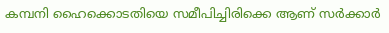കമ്പനി ഹൈക്കൊടതിയെ സമീപിച്ചിരിക്കെ ആണ് സർക്കാർ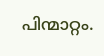പിന്മാറ്റം.